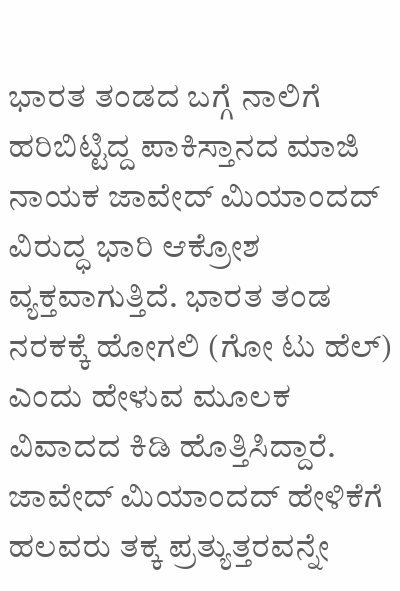ಭಾರತ ತಂಡದ ಬಗ್ಗೆ ನಾಲಿಗೆ ಹರಿಬಿಟ್ಟಿದ್ದ ಪಾಕಿಸ್ತಾನದ ಮಾಜಿ ನಾಯಕ ಜಾವೇದ್ ಮಿಯಾಂದದ್ ವಿರುದ್ಧ ಭಾರಿ ಆಕ್ರೋಶ ವ್ಯಕ್ತವಾಗುತ್ತಿದೆ. ಭಾರತ ತಂಡ ನರಕಕ್ಕೆ ಹೋಗಲಿ (ಗೋ ಟು ಹೆಲ್) ಎಂದು ಹೇಳುವ ಮೂಲಕ ವಿವಾದದ ಕಿಡಿ ಹೊತ್ತಿಸಿದ್ದಾರೆ.
ಜಾವೇದ್ ಮಿಯಾಂದದ್ ಹೇಳಿಕೆಗೆ ಹಲವರು ತಕ್ಕ ಪ್ರತ್ಯುತ್ತರವನ್ನೇ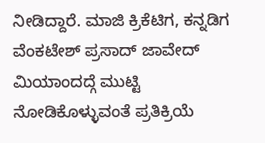ನೀಡಿದ್ದಾರೆ. ಮಾಜಿ ಕ್ರಿಕೆಟಿಗ, ಕನ್ನಡಿಗ ವೆಂಕಟೇಶ್ ಪ್ರಸಾದ್ ಜಾವೇದ್ ಮಿಯಾಂದದ್ಗೆ ಮುಟ್ಟಿ ನೋಡಿಕೊಳ್ಳುವಂತೆ ಪ್ರತಿಕ್ರಿಯೆ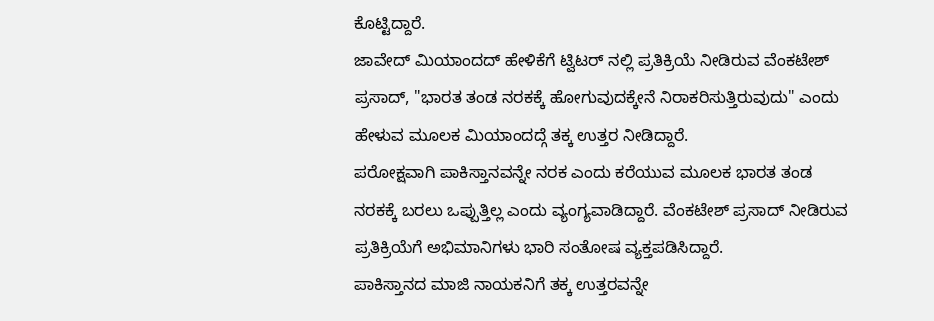ಕೊಟ್ಟಿದ್ದಾರೆ.
ಜಾವೇದ್ ಮಿಯಾಂದದ್ ಹೇಳಿಕೆಗೆ ಟ್ವಿಟರ್ ನಲ್ಲಿ ಪ್ರತಿಕ್ರಿಯೆ ನೀಡಿರುವ ವೆಂಕಟೇಶ್ ಪ್ರಸಾದ್, "ಭಾರತ ತಂಡ ನರಕಕ್ಕೆ ಹೋಗುವುದಕ್ಕೇನೆ ನಿರಾಕರಿಸುತ್ತಿರುವುದು" ಎಂದು ಹೇಳುವ ಮೂಲಕ ಮಿಯಾಂದದ್ಗೆ ತಕ್ಕ ಉತ್ತರ ನೀಡಿದ್ದಾರೆ.
ಪರೋಕ್ಷವಾಗಿ ಪಾಕಿಸ್ತಾನವನ್ನೇ ನರಕ ಎಂದು ಕರೆಯುವ ಮೂಲಕ ಭಾರತ ತಂಡ ನರಕಕ್ಕೆ ಬರಲು ಒಪ್ಪುತ್ತಿಲ್ಲ ಎಂದು ವ್ಯಂಗ್ಯವಾಡಿದ್ದಾರೆ. ವೆಂಕಟೇಶ್ ಪ್ರಸಾದ್ ನೀಡಿರುವ ಪ್ರತಿಕ್ರಿಯೆಗೆ ಅಭಿಮಾನಿಗಳು ಭಾರಿ ಸಂತೋಷ ವ್ಯಕ್ತಪಡಿಸಿದ್ದಾರೆ.
ಪಾಕಿಸ್ತಾನದ ಮಾಜಿ ನಾಯಕನಿಗೆ ತಕ್ಕ ಉತ್ತರವನ್ನೇ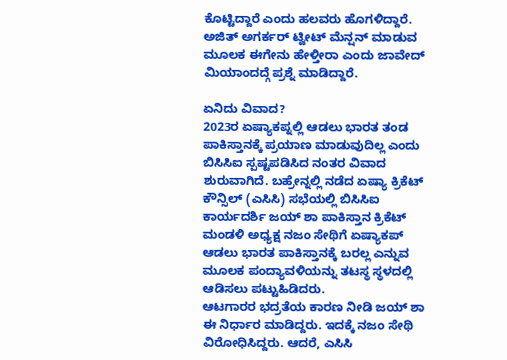ಕೊಟ್ಟಿದ್ದಾರೆ ಎಂದು ಹಲವರು ಹೊಗಳಿದ್ದಾರೆ. ಅಜಿತ್ ಅಗರ್ಕರ್ ಟ್ವೀಟ್ ಮೆನ್ಷನ್ ಮಾಡುವ ಮೂಲಕ ಈಗೇನು ಹೇಳ್ತೀರಾ ಎಂದು ಜಾವೇದ್ ಮಿಯಾಂದದ್ಗೆ ಪ್ರಶ್ನೆ ಮಾಡಿದ್ದಾರೆ.

ಏನಿದು ವಿವಾದ?
2023ರ ಏಷ್ಯಾಕಪ್ನಲ್ಲಿ ಆಡಲು ಭಾರತ ತಂಡ ಪಾಕಿಸ್ತಾನಕ್ಕೆ ಪ್ರಯಾಣ ಮಾಡುವುದಿಲ್ಲ ಎಂದು ಬಿಸಿಸಿಐ ಸ್ಪಷ್ಟಪಡಿಸಿದ ನಂತರ ವಿವಾದ ಶುರುವಾಗಿದೆ. ಬಹ್ರೇನ್ನಲ್ಲಿ ನಡೆದ ಏಷ್ಯಾ ಕ್ರಿಕೆಟ್ ಕೌನ್ಸಿಲ್ (ಎಸಿಸಿ) ಸಭೆಯಲ್ಲಿ ಬಿಸಿಸಿಐ ಕಾರ್ಯದರ್ಶಿ ಜಯ್ ಶಾ ಪಾಕಿಸ್ತಾನ ಕ್ರಿಕೆಟ್ ಮಂಡಳಿ ಅಧ್ಯಕ್ಷ ನಜಂ ಸೇಥಿಗೆ ಏಷ್ಯಾಕಪ್ ಆಡಲು ಭಾರತ ಪಾಕಿಸ್ತಾನಕ್ಕೆ ಬರಲ್ಲ ಎನ್ನುವ ಮೂಲಕ ಪಂದ್ಯಾವಳಿಯನ್ನು ತಟಸ್ಥ ಸ್ಥಳದಲ್ಲಿ ಆಡಿಸಲು ಪಟ್ಟುಹಿಡಿದರು.
ಆಟಗಾರರ ಭದ್ರತೆಯ ಕಾರಣ ನೀಡಿ ಜಯ್ ಶಾ ಈ ನಿರ್ಧಾರ ಮಾಡಿದ್ದರು. ಇದಕ್ಕೆ ನಜಂ ಸೇಥಿ ವಿರೋಧಿಸಿದ್ದರು. ಆದರೆ, ಎಸಿಸಿ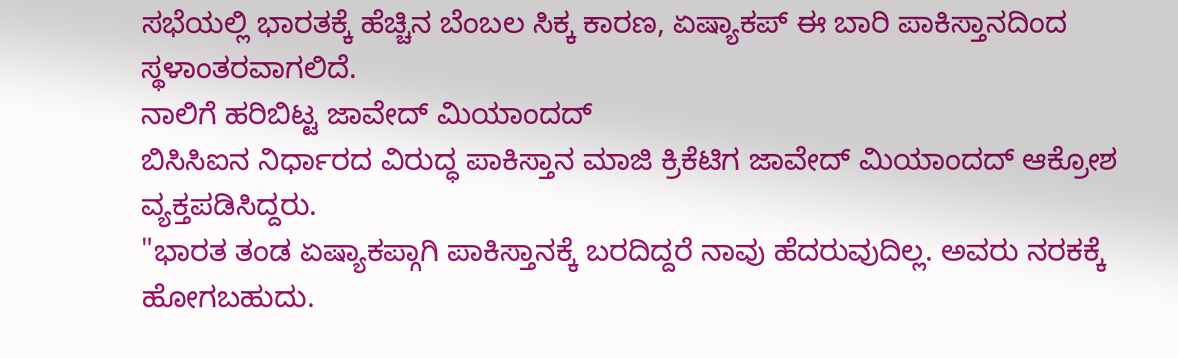ಸಭೆಯಲ್ಲಿ ಭಾರತಕ್ಕೆ ಹೆಚ್ಚಿನ ಬೆಂಬಲ ಸಿಕ್ಕ ಕಾರಣ, ಏಷ್ಯಾಕಪ್ ಈ ಬಾರಿ ಪಾಕಿಸ್ತಾನದಿಂದ ಸ್ಥಳಾಂತರವಾಗಲಿದೆ.
ನಾಲಿಗೆ ಹರಿಬಿಟ್ಟ ಜಾವೇದ್ ಮಿಯಾಂದದ್
ಬಿಸಿಸಿಐನ ನಿರ್ಧಾರದ ವಿರುದ್ಧ ಪಾಕಿಸ್ತಾನ ಮಾಜಿ ಕ್ರಿಕೆಟಿಗ ಜಾವೇದ್ ಮಿಯಾಂದದ್ ಆಕ್ರೋಶ ವ್ಯಕ್ತಪಡಿಸಿದ್ದರು.
"ಭಾರತ ತಂಡ ಏಷ್ಯಾಕಪ್ಗಾಗಿ ಪಾಕಿಸ್ತಾನಕ್ಕೆ ಬರದಿದ್ದರೆ ನಾವು ಹೆದರುವುದಿಲ್ಲ. ಅವರು ನರಕಕ್ಕೆ ಹೋಗಬಹುದು.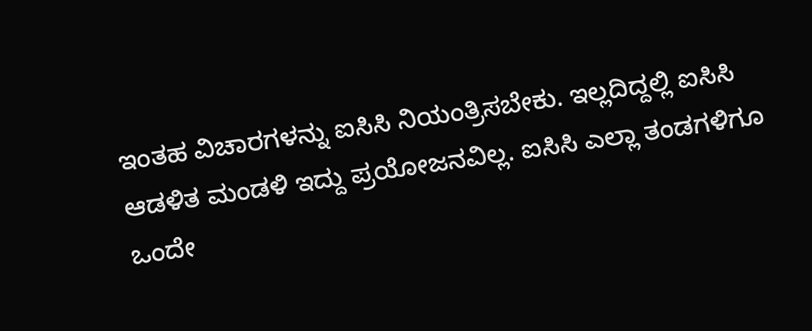ಇಂತಹ ವಿಚಾರಗಳನ್ನು ಐಸಿಸಿ ನಿಯಂತ್ರಿಸಬೇಕು. ಇಲ್ಲದಿದ್ದಲ್ಲಿ ಐಸಿಸಿ ಆಡಳಿತ ಮಂಡಳಿ ಇದ್ದು ಪ್ರಯೋಜನವಿಲ್ಲ. ಐಸಿಸಿ ಎಲ್ಲಾ ತಂಡಗಳಿಗೂ ಒಂದೇ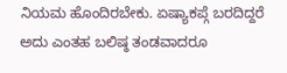ನಿಯಮ ಹೊಂದಿರಬೇಕು. ಏಷ್ಯಾಕಪ್ಗೆ ಬರದಿದ್ದರೆ ಅದು ಎಂತಹ ಬಲಿಷ್ಠ ತಂಡವಾದರೂ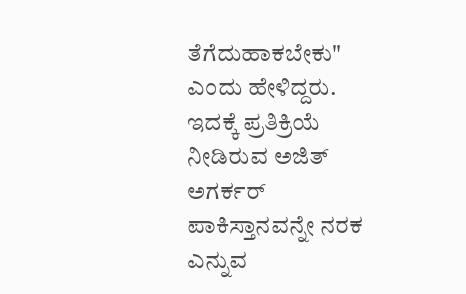ತೆಗೆದುಹಾಕಬೇಕು" ಎಂದು ಹೇಳಿದ್ದರು.
ಇದಕ್ಕೆ ಪ್ರತಿಕ್ರಿಯೆ ನೀಡಿರುವ ಅಜಿತ್ ಅಗರ್ಕರ್ ಪಾಕಿಸ್ತಾನವನ್ನೇ ನರಕ ಎನ್ನುವ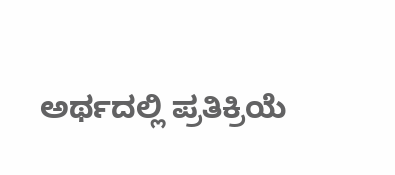ಅರ್ಥದಲ್ಲಿ ಪ್ರತಿಕ್ರಿಯೆ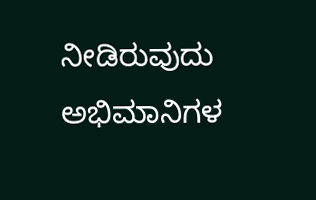ನೀಡಿರುವುದು ಅಭಿಮಾನಿಗಳ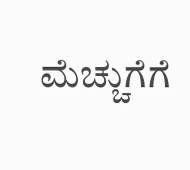ಮೆಚ್ಚುಗೆಗೆ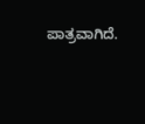ಪಾತ್ರವಾಗಿದೆ.